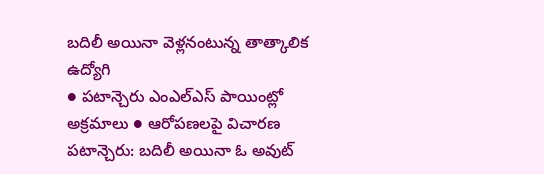బదిలీ అయినా వెళ్లనంటున్న తాత్కాలిక ఉద్యోగి
● పటాన్చెరు ఎంఎల్ఎస్ పాయింట్లో అక్రమాలు ● ఆరోపణలపై విచారణ
పటాన్చెరు: బదిలీ అయినా ఓ అవుట్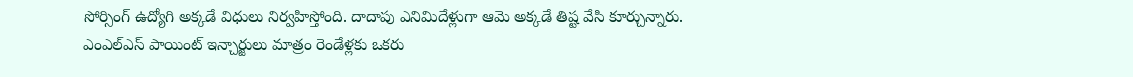సోర్సింగ్ ఉద్యోగి అక్కడే విధులు నిర్వహిస్తోంది. దాదాపు ఎనిమిదేళ్లుగా ఆమె అక్కడే తిష్ట వేసి కూర్చున్నారు. ఎంఎల్ఎస్ పాయింట్ ఇన్చార్జులు మాత్రం రెండేళ్లకు ఒకరు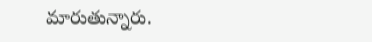మారుతున్నారు.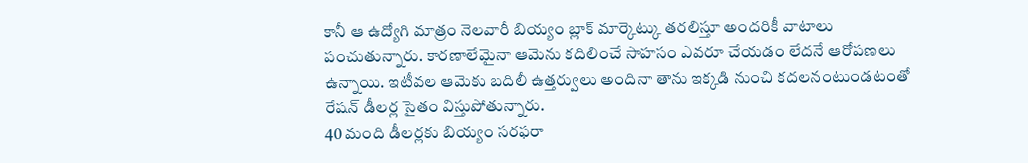కానీ ఆ ఉద్యోగి మాత్రం నెలవారీ బియ్యం బ్లాక్ మార్కెట్కు తరలిస్తూ అందరికీ వాటాలు పంచుతున్నారు. కారణాలేమైనా ఆమెను కదిలించే సాహసం ఎవరూ చేయడం లేదనే ఆరోపణలు ఉన్నాయి. ఇటీవల ఆమెకు బదిలీ ఉత్తర్వులు అందినా తాను ఇక్కడి నుంచి కదలనంటుండటంతో రేషన్ డీలర్ల సైతం విస్తుపోతున్నారు.
40 మంది డీలర్లకు బియ్యం సరఫరా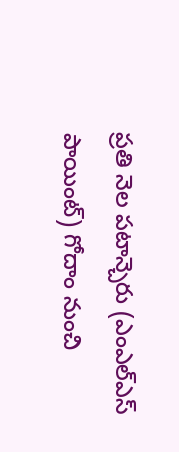ప్రతి నెల పటాన్చెరు (ఎంఎల్ఎస్ పాయింట్) గోదాం నుంచి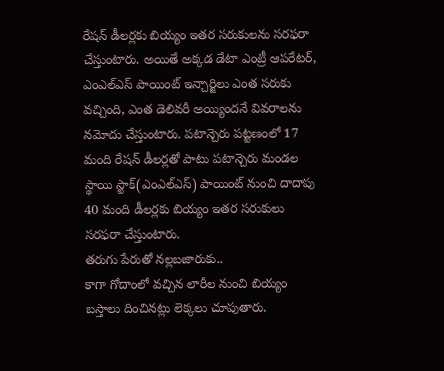రేషన్ డీలర్లకు బియ్యం ఇతర సరుకులను సరఫరా చేస్తుంటారు. అయితే అక్కడ డేటా ఎంట్రీ ఆపరేటర్, ఎంఎల్ఎస్ పాయింట్ ఇన్చార్జిలు ఎంత సరుకు వచ్చింది, ఎంత డెలివరీ అయ్యిందనే వివరాలను నమోదు చేస్తుంటారు. పటాన్చెరు పట్టణంలో 17 మంది రేషన్ డీలర్లతో పాటు పటాన్చెరు మండల స్థాయి స్టాక్(ఎంఎల్ఎస్) పాయింట్ నుంచి దాదాపు 40 మంది డీలర్లకు బియ్యం ఇతర సరుకులు సరఫరా చేస్తుంటారు.
తరుగు పేరుతో నల్లబజారుకు..
కాగా గోదాంలో వచ్చిన లారీల నుంచి బియ్యం బస్తాలు దించినట్లు లెక్కలు చూపుతారు.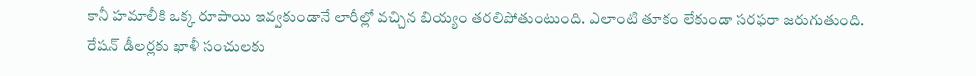కానీ హమాలీకి ఒక్క రూపాయి ఇవ్వకుండానే లారీల్లో వచ్చిన బియ్యం తరలిపోతుంటుంది. ఎలాంటి తూకం లేకుండా సరఫరా జరుగుతుంది. రేషన్ డీలర్లకు ఖాళీ సంచులకు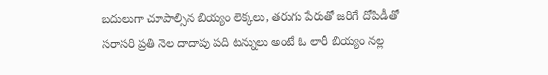బదులుగా చూపాల్సిన బియ్యం లెక్కలు, తరుగు పేరుతో జరిగే దోపిడీతో సరాసరి ప్రతి నెల దాదాపు పది టన్నులు అంటే ఓ లారీ బియ్యం నల్ల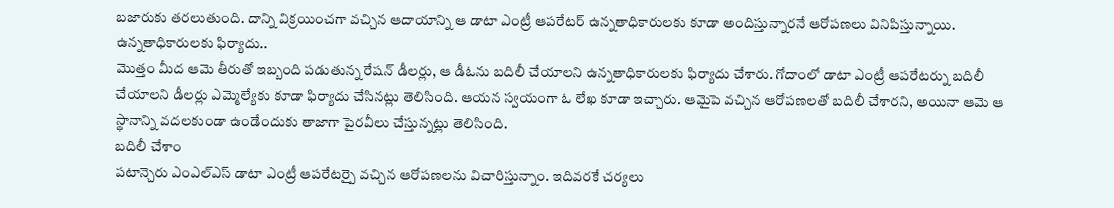బజారుకు తరలుతుంది. దాన్ని విక్రయించగా వచ్చిన ఆదాయాన్ని ఆ డాటా ఎంట్రీ ఆపరేటర్ ఉన్నతాధికారులకు కూడా అందిస్తున్నారనే ఆరోపణలు వినిపిస్తున్నాయి.
ఉన్నతాధికారులకు ఫిర్యాదు..
మొత్తం మీద ఆమె తీరుతో ఇబ్బంది పడుతున్న రేషన్ డీలర్లు, ఆ డీఓను బదిలీ చేయాలని ఉన్నతాధికారులకు ఫిర్యాదు చేశారు. గోదాంలో డాటా ఎంట్రీ ఆపరేటర్ను బదిలీ చేయాలని డీలర్లు ఎమ్మెల్యేకు కూడా ఫిర్యాదు చేసినట్లు తెలిసింది. ఆయన స్వయంగా ఓ లేఖ కూడా ఇచ్చారు. ఆమైపె వచ్చిన ఆరోపణలతో బదిలీ చేశారని, అయినా ఆమె ఆ స్థానాన్ని వదలకుండా ఉండేందుకు తాజాగా పైరవీలు చేస్తున్నట్లు తెలిసింది.
బదిలీ చేశాం
పటాన్చెరు ఎంఎల్ఎస్ డాటా ఎంట్రీ ఆపరేటర్పై వచ్చిన ఆరోపణలను విచారిస్తున్నాం. ఇదివరకే చర్యలు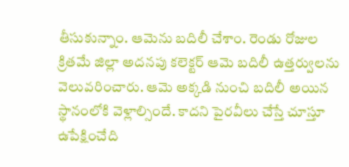తీసుకున్నాం. ఆమెను బదిలీ చేశాం. రెండు రోజుల క్రితమే జిల్లా అదనపు కలెక్టర్ ఆమె బదిలీ ఉత్తర్వులను వెలువరించారు. ఆమె అక్కడి నుంచి బదిలీ అయిన స్థానంలోకి వెళ్లాల్సిందే. కాదని పైరవీలు చేస్తే చూస్తూ ఉపేక్షించేది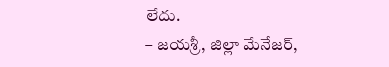లేదు.
– జయశ్రీ, జిల్లా మేనేజర్,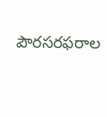పౌరసరఫరాల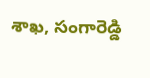శాఖ, సంగారెడ్డి